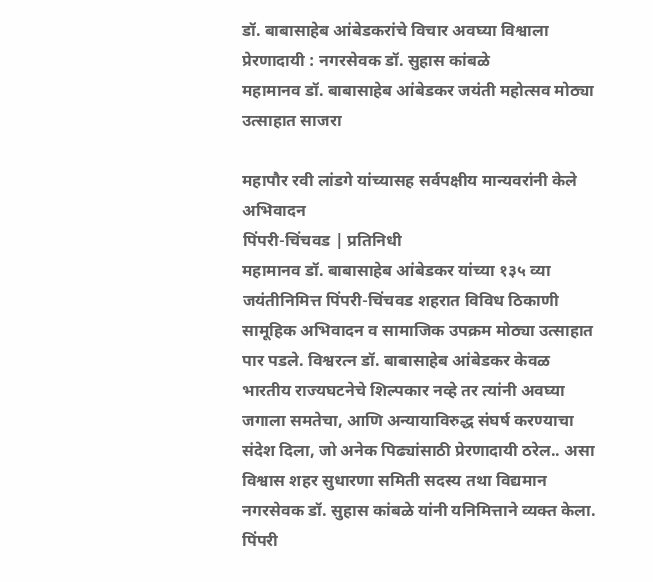डॉ. बाबासाहेब आंबेडकरांचे विचार अवघ्या विश्वाला प्रेरणादायी : नगरसेवक डॉ. सुहास कांबळे
महामानव डॉ. बाबासाहेब आंबेडकर जयंती महोत्सव मोठ्या उत्साहात साजरा

महापौर रवी लांडगे यांच्यासह सर्वपक्षीय मान्यवरांनी केले अभिवादन
पिंपरी-चिंचवड | प्रतिनिधी
महामानव डॉ. बाबासाहेब आंबेडकर यांच्या १३५ व्या जयंतीनिमित्त पिंपरी-चिंचवड शहरात विविध ठिकाणी सामूहिक अभिवादन व सामाजिक उपक्रम मोठ्या उत्साहात पार पडले. विश्वरत्न डॉ. बाबासाहेब आंबेडकर केवळ भारतीय राज्यघटनेचे शिल्पकार नव्हे तर त्यांनी अवघ्या जगाला समतेचा, आणि अन्यायाविरुद्ध संघर्ष करण्याचा संदेश दिला, जो अनेक पिढ्यांसाठी प्रेरणादायी ठरेल.. असा विश्वास शहर सुधारणा समिती सदस्य तथा विद्यमान नगरसेवक डॉ. सुहास कांबळे यांनी यनिमित्ताने व्यक्त केला.
पिंपरी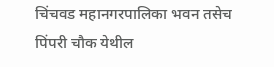चिंचवड महानगरपालिका भवन तसेच पिंपरी चौक येथील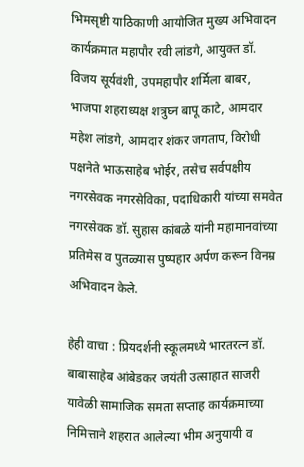भिमसृष्टी याठिकाणी आयोजित मुख्य अभिवादन कार्यक्रमात महापौर रवी लांडगे, आयुक्त डॉ. विजय सूर्यवंशी, उपमहापौर शर्मिला बाबर, भाजपा शहराध्यक्ष शत्रुघ्न बापू काटे, आमदार महेश लांडगे, आमदार शंकर जगताप, विरोधी पक्षनेते भाऊसाहेब भोईर, तसेच सर्वपक्षीय नगरसेवक नगरसेविका, पदाधिकारी यांच्या समवेत नगरसेवक डॉ. सुहास कांबळे यांनी महामानवांच्या प्रतिमेस व पुतळ्यास पुष्पहार अर्पण करून विनम्र अभिवादन केले.

हेही वाचा : प्रियदर्शनी स्कूलमध्ये भारतरत्न डॉ. बाबासाहेब आंबेडकर जयंती उत्साहात साजरी
यावेळी सामाजिक समता सप्ताह कार्यक्रमाच्या निमित्ताने शहरात आलेल्या भीम अनुयायी व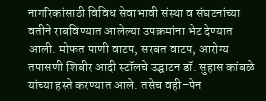नागरिकांसाठी विविध सेवाभावी संस्था व संघटनांच्या वतीने राबविण्यात आलेल्या उपक्रमांना भेट देण्यात आली. मोफत पाणी वाटप, सरबत वाटप, आरोग्य तपासणी शिबीर आदी स्टॉलचे उद्घाटन डॉ. सुहास कांबळे यांच्या हस्ते करण्यात आले. तसेच वही–पेन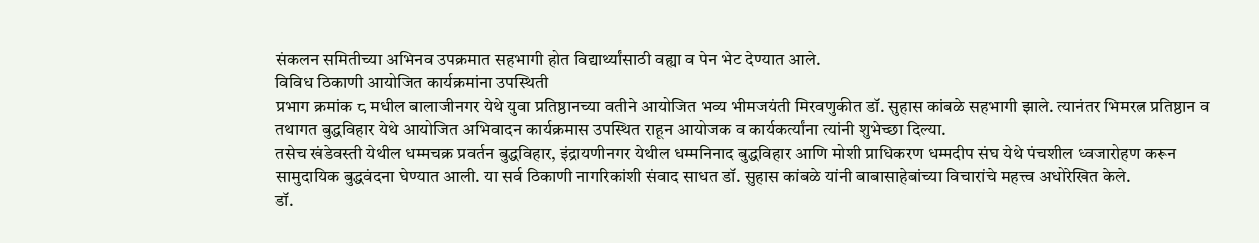संकलन समितीच्या अभिनव उपक्रमात सहभागी होत विद्यार्थ्यांसाठी वह्या व पेन भेट देण्यात आले.
विविध ठिकाणी आयोजित कार्यक्रमांना उपस्थिती
प्रभाग क्रमांक ८ मधील बालाजीनगर येथे युवा प्रतिष्ठानच्या वतीने आयोजित भव्य भीमजयंती मिरवणुकीत डॉ. सुहास कांबळे सहभागी झाले. त्यानंतर भिमरत्न प्रतिष्ठान व तथागत बुद्धविहार येथे आयोजित अभिवादन कार्यक्रमास उपस्थित राहून आयोजक व कार्यकर्त्यांना त्यांनी शुभेच्छा दिल्या.
तसेच खंडेवस्ती येथील धम्मचक्र प्रवर्तन बुद्धविहार, इंद्रायणीनगर येथील धम्मनिनाद बुद्धविहार आणि मोशी प्राधिकरण धम्मदीप संघ येथे पंचशील ध्वजारोहण करून सामुदायिक बुद्धवंदना घेण्यात आली. या सर्व ठिकाणी नागरिकांशी संवाद साधत डॉ. सुहास कांबळे यांनी बाबासाहेबांच्या विचारांचे महत्त्व अधोरेखित केले.
डॉ.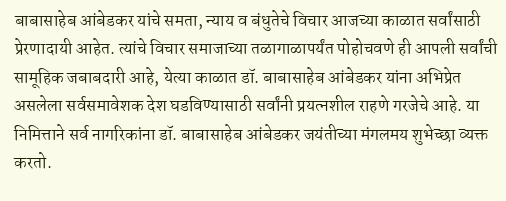बाबासाहेब आंबेडकर यांचे समता, न्याय व बंधुतेचे विचार आजच्या काळात सर्वांसाठी प्रेरणादायी आहेत. त्यांचे विचार समाजाच्या तळागाळापर्यंत पोहोचवणे ही आपली सर्वांची सामूहिक जबाबदारी आहे, येत्या काळात डॉ. बाबासाहेब आंबेडकर यांना अभिप्रेत असलेला सर्वसमावेशक देश घडविण्यासाठी सर्वांनी प्रयत्नशील राहणे गरजेचे आहे. या निमित्ताने सर्व नागरिकांना डॉ. बाबासाहेब आंबेडकर जयंतीच्या मंगलमय शुभेच्छा व्यक्त करतो.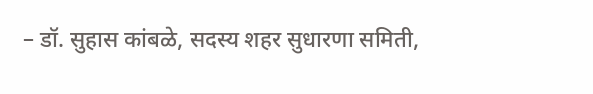– डॉ. सुहास कांबळे, सदस्य शहर सुधारणा समिती,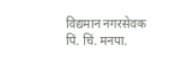विद्यमान नगरसेवक पिं. चिं. मनपा.